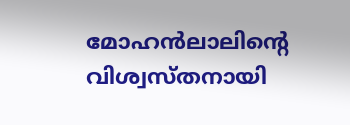മോഹന്‍‌ലാലിന്റെ വിശ്വസ്തനായി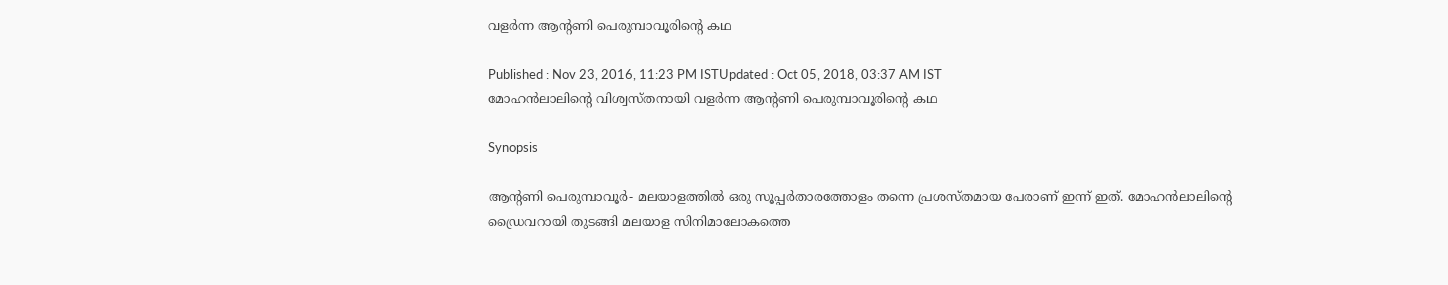വളര്‍ന്ന ആന്റണി പെരുമ്പാവൂരിന്റെ കഥ

Published : Nov 23, 2016, 11:23 PM ISTUpdated : Oct 05, 2018, 03:37 AM IST
മോഹന്‍‌ലാലിന്റെ വിശ്വസ്തനായി വളര്‍ന്ന ആന്റണി പെരുമ്പാവൂരിന്റെ കഥ

Synopsis

ആന്റണി പെരുമ്പാവൂര്‍- മലയാളത്തില്‍ ഒരു സൂപ്പര്‍താരത്തോളം തന്നെ പ്രശസ്തമായ പേരാണ് ഇന്ന് ഇത്. മോഹന്‍ലാലിന്റെ ഡ്രൈവറായി തുടങ്ങി മലയാള സിനിമാലോകത്തെ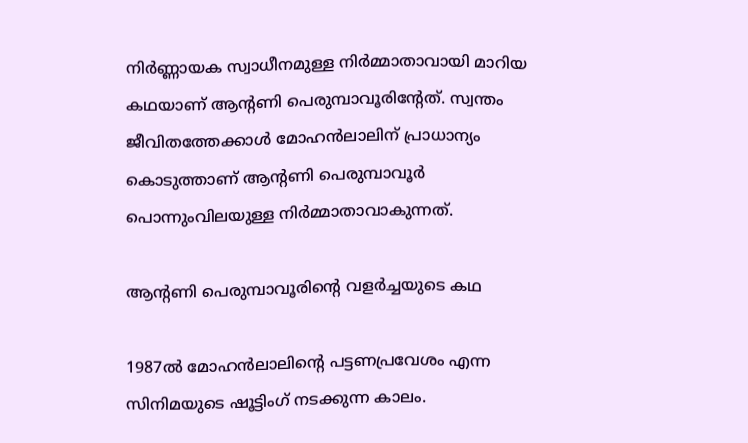നിര്‍ണ്ണായക സ്വാധീനമുള്ള നിര്‍മ്മാതാവായി മാറിയ കഥയാണ് ആന്റണി പെരുമ്പാവൂരിന്റേത്. സ്വന്തം ജീവിതത്തേക്കാള്‍ മോഹന്‍ലാലിന് പ്രാധാന്യം കൊടുത്താണ് ആന്റണി പെരുമ്പാവൂര്‍ പൊന്നുംവിലയുള്ള നിര്‍മ്മാതാവാകുന്നത്.

ആന്റണി പെരുമ്പാവൂരിന്റെ വളര്‍ച്ചയുടെ കഥ

1987ല്‍ മോഹന്‍ലാലിന്റെ പട്ടണപ്രവേശം എന്ന സിനിമയുടെ ഷൂട്ടിംഗ് നടക്കുന്ന കാലം.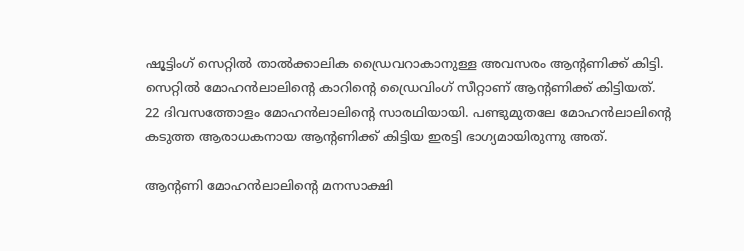ഷൂട്ടിംഗ് സെറ്റില്‍ താല്‍ക്കാലിക ഡ്രൈവറാകാനുള്ള അവസരം ആന്റണിക്ക് കിട്ടി. സെറ്റില്‍ മോഹന്‍ലാലിന്റെ കാറിന്റെ ഡ്രൈവിംഗ് സീറ്റാണ് ആന്റണിക്ക് കിട്ടിയത്. 22 ദിവസത്തോളം മോഹന്‍ലാലിന്റെ സാരഥിയായി. പണ്ടുമുതലേ മോഹന്‍ലാലിന്റെ കടുത്ത ആരാധകനായ ആന്റണിക്ക് കിട്ടിയ ഇരട്ടി ഭാഗ്യമായിരുന്നു അത്.

ആന്റണി മോഹന്‍ലാലിന്റെ മനസാക്ഷി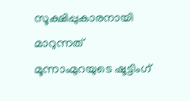സൂക്ഷിപ്പുകാരനായി മാറുന്നത് മൂന്നാംമുറയുടെ ഷൂട്ടിംഗ്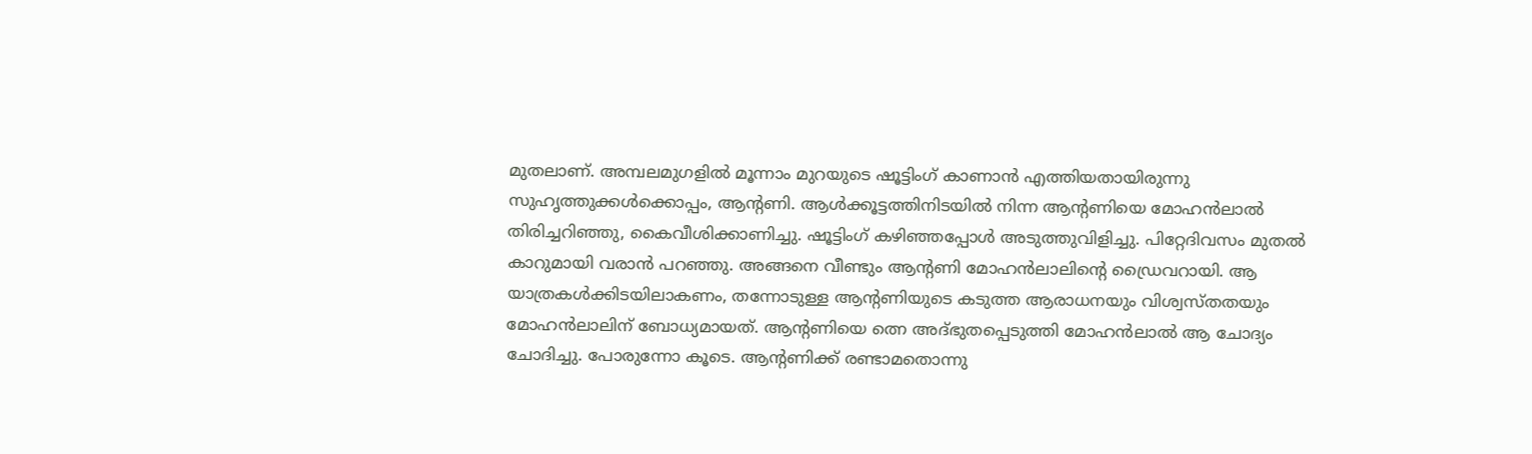മുതലാണ്. അമ്പലമുഗളില്‍ മൂന്നാം മുറയുടെ ഷൂട്ടിംഗ് കാണാന്‍ എത്തിയതായിരുന്നു സുഹൃത്തുക്കള്‍ക്കൊപ്പം, ആന്റണി. ആള്‍ക്കൂട്ടത്തിനിടയില്‍ നിന്ന ആന്റണിയെ മോഹന്‍ലാല്‍ തിരിച്ചറിഞ്ഞു, കൈവീശിക്കാണിച്ചു. ഷൂട്ടിംഗ് കഴിഞ്ഞപ്പോള്‍ അടുത്തുവിളിച്ചു. പിറ്റേദിവസം മുതല്‍ കാറുമായി വരാന്‍ പറഞ്ഞു. അങ്ങനെ വീണ്ടും ആന്റണി മോഹന്‍ലാലിന്റെ ഡ്രൈവറായി. ആ യാത്രകള്‍ക്കിടയിലാകണം, തന്നോടുള്ള ആന്റണിയുടെ കടുത്ത ആരാധനയും വിശ്വസ്തതയും മോഹന്‍‌ലാലിന് ബോധ്യമായത്. ആന്റണിയെ ത്നെ അദ്ഭുതപ്പെടുത്തി മോഹന്‍ലാല്‍ ആ ചോദ്യം ചോദിച്ചു. പോരുന്നോ കൂടെ. ആന്റണിക്ക് രണ്ടാമതൊന്നു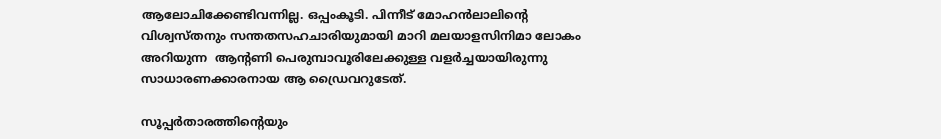ആലോചിക്കേണ്ടിവന്നില്ല. ഒപ്പംകൂടി. പിന്നീട് മോഹന്‍ലാലിന്റെ വിശ്വസ്തനും സന്തതസഹചാരിയുമായി മാറി മലയാളസിനിമാ ലോകം അറിയുന്ന  ആന്റണി പെരുമ്പാവൂരിലേക്കുള്ള വളര്‍ച്ചയായിരുന്നു സാധാരണക്കാരനായ ആ ഡ്രൈവറുടേത്.

സൂപ്പര്‍താരത്തിന്റെയും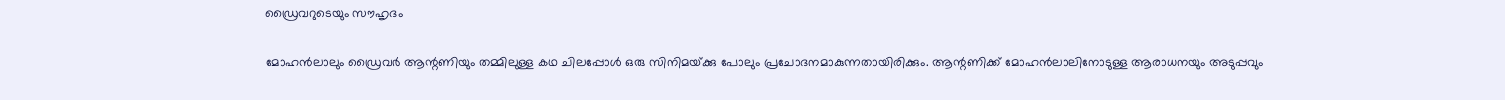ഡ്രൈവറുടെയും സൗഹൃദം

മോഹന്‍ലാലും ഡ്രൈവര്‍ ആന്റണിയും തമ്മിലുള്ള കഥ ചിലപ്പോള്‍ ഒരു സിനിമയ്‍ക്കു പോലും പ്രചോദനമാകുന്നതായിരിക്കും. ആന്റണിക്ക് മോഹന്‍ലാലിനോടുള്ള ആരാധനയും അടുപ്പവും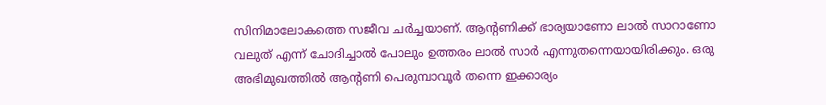സിനിമാലോകത്തെ സജീവ ചര്‍ച്ചയാണ്. ആന്റണിക്ക് ഭാര്യയാണോ ലാല്‍ സാറാണോ വലുത് എന്ന് ചോദിച്ചാല്‍ പോലും ഉത്തരം ലാല്‍ സാര്‍ എന്നുതന്നെയായിരിക്കും. ഒരു അഭിമുഖത്തില്‍ ആന്റണി പെരുമ്പാവൂര്‍ തന്നെ ഇക്കാര്യം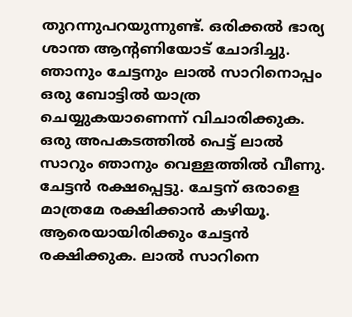തുറന്നുപറയുന്നുണ്ട്. ഒരിക്കല്‍ ഭാര്യ ശാന്ത ആന്റണിയോട് ചോദിച്ചു. ഞാനും ചേട്ടനും ലാല്‍ സാറിനൊപ്പം ഒരു ബോട്ടില്‍ യാത്ര ചെയ്യുകയാണെന്ന് വിചാരിക്കുക. ഒരു അപകടത്തില്‍ പെട്ട് ലാല്‍ സാറും ഞാനും വെള്ളത്തില്‍ വീണു. ചേട്ടന്‍ രക്ഷപ്പെട്ടു. ചേട്ടന് ഒരാളെ മാത്രമേ രക്ഷിക്കാന്‍ കഴിയൂ. ആരെയായിരിക്കും ചേട്ടന്‍ രക്ഷിക്കുക. ലാല്‍ സാറിനെ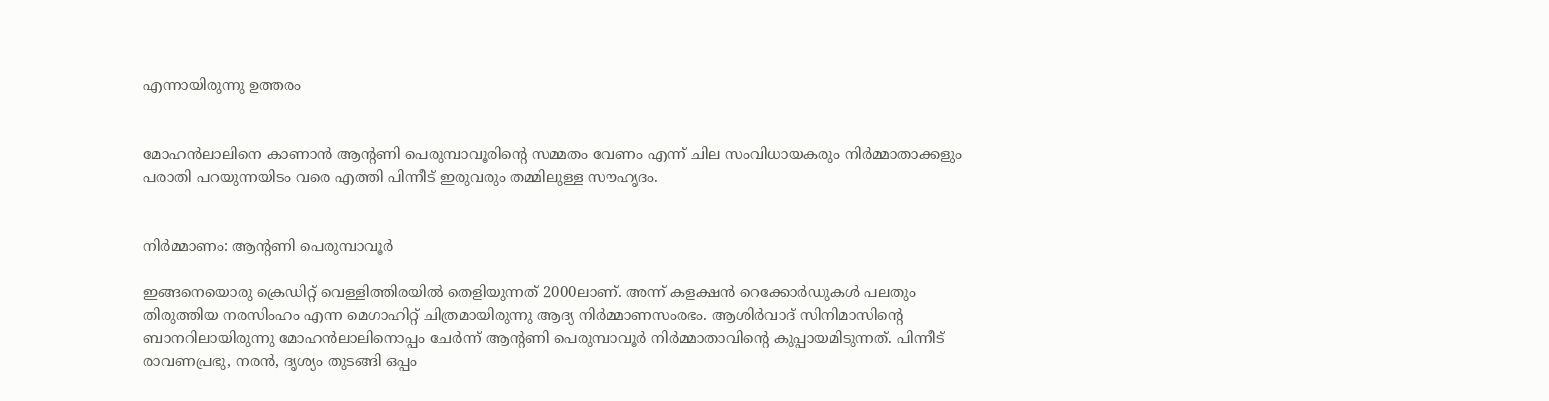എന്നായിരുന്നു ഉത്തരം


മോഹന്‍ലാലിനെ കാണാന്‍ ആന്റണി പെരുമ്പാവൂരിന്റെ സമ്മതം വേണം എന്ന് ചില സംവിധായകരും നിര്‍മ്മാതാക്കളും പരാതി പറയുന്നയിടം വരെ എത്തി പിന്നീട് ഇരുവരും തമ്മിലുള്ള സൗഹൃദം.


നിര്‍മ്മാണം: ആന്റണി പെരുമ്പാവൂര്‍

ഇങ്ങനെയൊരു ക്രെഡിറ്റ് വെള്ളിത്തിരയില്‍ തെളിയുന്നത് 2000ലാണ്. അന്ന് കളക്ഷന്‍ റെക്കോര്‍ഡുകള്‍ പലതും തിരുത്തിയ നരസിംഹം എന്ന മെഗാഹിറ്റ് ചിത്രമായിരുന്നു ആദ്യ നിര്‍മ്മാണസംരഭം. ആശിര്‍വാദ് സിനിമാസിന്റെ ബാനറിലായിരുന്നു മോഹന്‍ലാലിനൊപ്പം ചേര്‍ന്ന് ആന്റണി പെരുമ്പാവൂര്‍ നിര്‍മ്മാതാവിന്റെ കുപ്പായമിടുന്നത്. പിന്നീട് രാവണപ്രഭു, നരന്‍, ദൃശ്യം തുടങ്ങി ഒപ്പം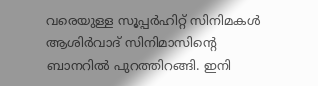വരെയുള്ള സൂപ്പര്‍ഹിറ്റ് സിനിമകള്‍ ആശിര്‍വാദ് സിനിമാസിന്റെ ബാനറില്‍ പുറത്തിറങ്ങി. ഇനി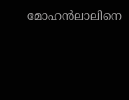മോഹന്‍ലാലിനെ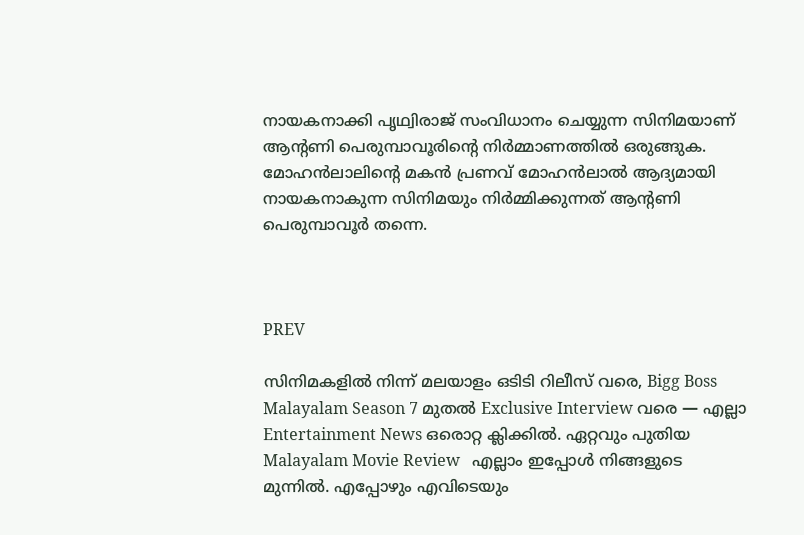നായകനാക്കി പൃഥ്വിരാജ് സംവിധാനം ചെയ്യുന്ന സിനിമയാണ് ആന്റണി പെരുമ്പാവൂരിന്റെ നിര്‍മ്മാണത്തില്‍ ഒരുങ്ങുക. മോഹന്‍ലാലിന്റെ മകന്‍ പ്രണവ് മോഹന്‍ലാല്‍ ആദ്യമായി നായകനാകുന്ന സിനിമയും നിര്‍മ്മിക്കുന്നത് ആന്റണി പെരുമ്പാവൂര്‍ തന്നെ.



PREV

സിനിമകളിൽ നിന്ന് മലയാളം ഒടിടി റിലീസ് വരെ, Bigg Boss Malayalam Season 7 മുതൽ Exclusive Interview വരെ — എല്ലാ Entertainment News ഒരൊറ്റ ക്ലിക്കിൽ. ഏറ്റവും പുതിയ Malayalam Movie Review   എല്ലാം ഇപ്പോൾ നിങ്ങളുടെ മുന്നിൽ. എപ്പോഴും എവിടെയും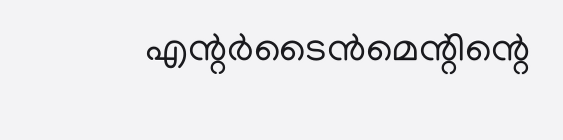എന്റർടൈൻമെന്റിന്റെ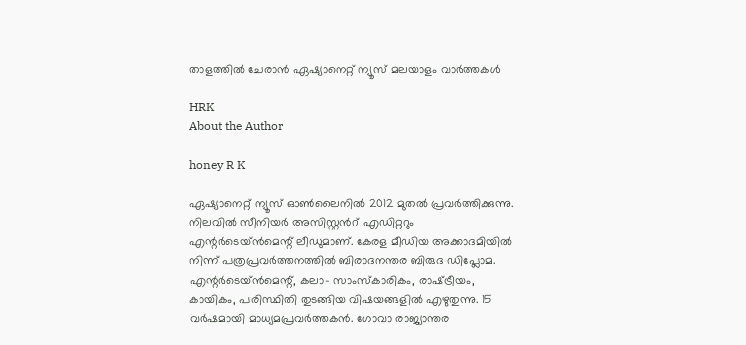താളത്തിൽ ചേരാൻ ഏഷ്യാനെറ്റ് ന്യൂസ് മലയാളം വാർത്തകൾ

HRK
About the Author

honey R K

ഏഷ്യാനെറ്റ് ന്യൂസ് ഓണ്‍ലൈനില്‍ 2012 മുതല്‍ പ്രവര്‍ത്തിക്കുന്നു. നിലവില്‍ സീനിയര്‍ അസിസ്റ്റന്‍റ് എഡിറ്ററും എന്റര്‍ടെയ്‍ൻമെന്റ് ലീഡുമാണ്. കേരള മീഡിയ അക്കാദമിയില്‍ നിന്ന് പത്രപ്രവര്‍ത്തനത്തില്‍ ബിരാദനന്തര ബിരുദ ഡിപ്ലോമ. എന്റര്‍ടെയ്‍ൻമെന്റ്, കലാ- സാംസ്‍കാരികം, രാഷ്‍ട്രീയം, കായികം, പരിസ്ഥിതി തുടങ്ങിയ വിഷയങ്ങളില്‍ എഴുതുന്നു. 15 വര്‍ഷമായി മാധ്യമപ്രവര്‍ത്തകൻ. ഗോവാ രാജ്യാന്തര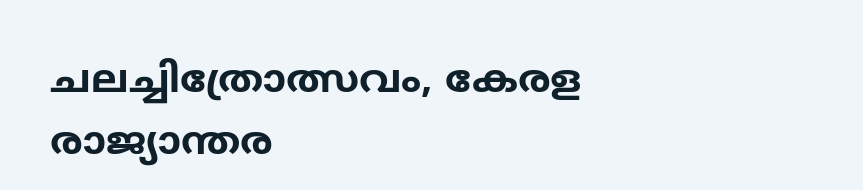ചലച്ചിത്രോത്സവം, കേരള രാജ്യാന്തര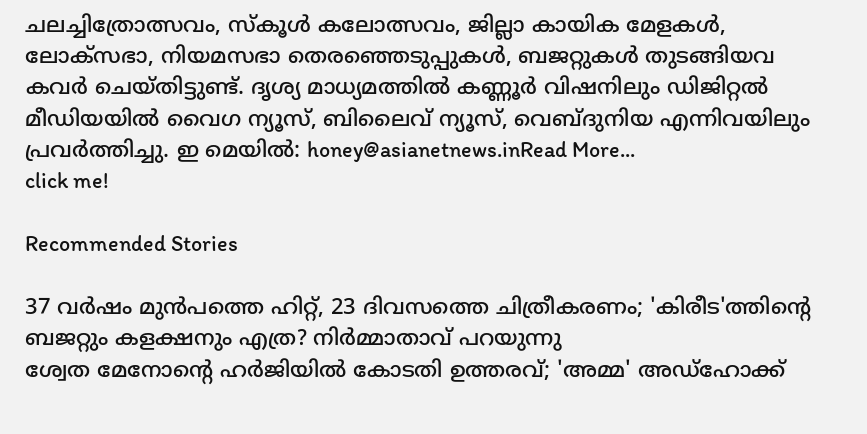ചലച്ചിത്രോത്സവം, സ്‍കൂള്‍ കലോത്സവം, ജില്ലാ കായിക മേളകള്‍, ലോക്സഭാ, നിയമസഭാ തെരഞ്ഞെടുപ്പുകള്‍, ബജറ്റുകള്‍ തുടങ്ങിയവ കവര്‍ ചെയ്‍തിട്ടുണ്ട്. ദൃശ്യ മാധ്യമത്തില്‍ കണ്ണൂര്‍ വിഷനിലും ഡിജിറ്റൽ മീഡിയയില്‍ വൈഗ ന്യൂസ്, ബിലൈവ് ന്യൂസ്, വെബ്‍ദുനിയ എന്നിവയിലും പ്രവര്‍ത്തിച്ചു. ഇ മെയില്‍: honey@asianetnews.inRead More...
click me!

Recommended Stories

37 വര്‍ഷം മുന്‍പത്തെ ഹിറ്റ്, 23 ദിവസത്തെ ചിത്രീകരണം; 'കിരീട'ത്തിന്‍റെ ബജറ്റും കളക്ഷനും എത്ര? നിര്‍മ്മാതാവ് പറയുന്നു
ശ്വേത മേനോന്‍റെ ഹര്‍ജിയില്‍ കോടതി ഉത്തരവ്; 'അമ്മ' അഡ്ഹോക്ക്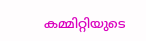കമ്മിറ്റിയുടെ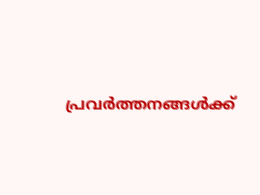പ്രവര്‍ത്തനങ്ങള്‍ക്ക്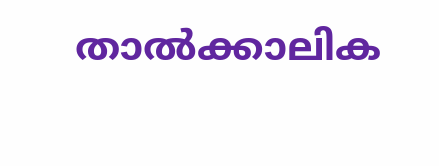താല്‍ക്കാലിക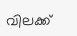വിലക്ക്